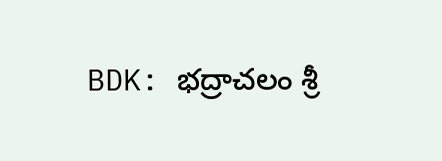BDK: భద్రాచలం శ్రీ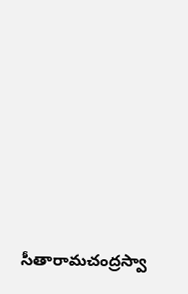సీతారామచంద్రస్వా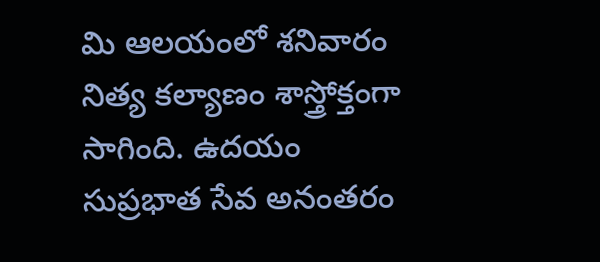మి ఆలయంలో శనివారం నిత్య కల్యాణం శాస్త్రోక్తంగా సాగింది. ఉదయం సుప్రభాత సేవ అనంతరం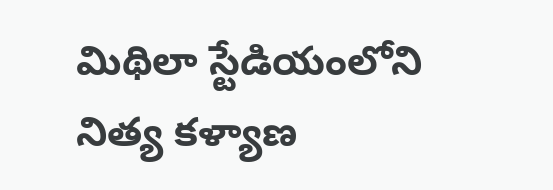మిథిలా స్టేడియంలోని నిత్య కళ్యాణ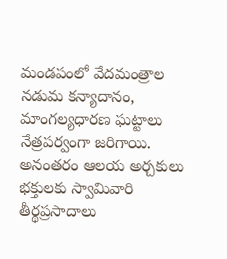మండపంలో వేదమంత్రాల నడుమ కన్యాదానం, మాంగల్యధారణ ఘట్టాలు నేత్రపర్వంగా జరిగాయి. అనంతరం ఆలయ అర్చకులు భక్తులకు స్వామివారి తీర్థప్రసాదాలు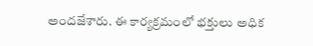అందజేశారు. ఈ కార్యక్రమంలో భక్తులు అధిక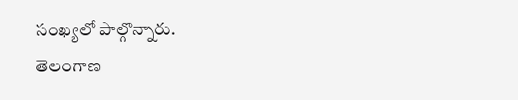సంఖ్యలో పాల్గొన్నారు.
తెలంగాణ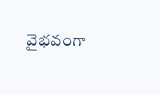వైభవంగా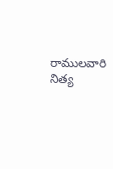రాములవారి నిత్య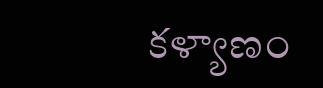కళ్యాణం